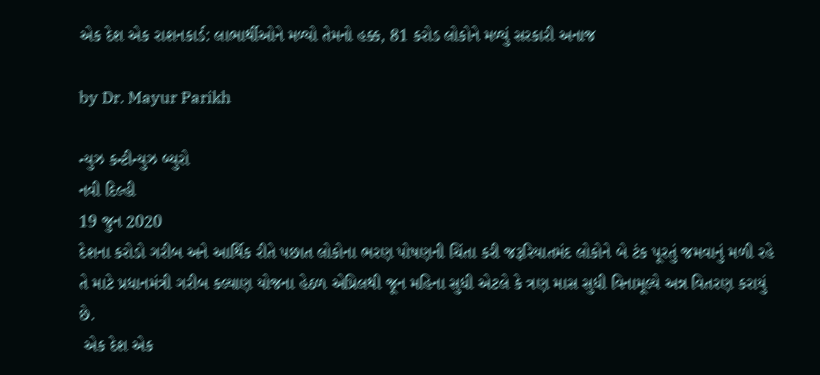એક દેશ એક રાશનકાર્ડ: લાભાર્થીઓને મળ્યો તેમનો હક્ક, 81 કરોડ લોકોને મળ્યું સરકારી અનાજ

by Dr. Mayur Parikh

ન્યુઝ કન્ટીન્યુઝ બ્યુરો
નવી દિલ્હી
19 જુન 2020
દેશના કરોડો ગરીબ અને આર્થિક રીતે પછાત લોકોના ભરણ પોષણની ચિંતા કરી જરૂરિયાતમંદ લોકોને બે ટંક પૂરતું જમવાનું મળી રહે તે માટે પ્રધાનમંત્રી ગરીબ કલ્યાણ યોજના હેઠળ એપ્રિલથી જૂન મહિના સુધી એટલે કે ત્રણ માસ સુધી વિનામૂલ્યે અન્ન વિતરણ કરાયું છે.
 એક દેશ એક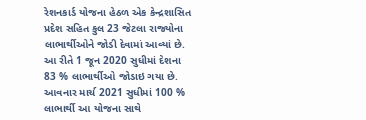રેશનકાર્ડ યોજના હેઠળ એક કેન્દ્રશાસિત પ્રદેશ સહિત કુલ 23 જેટલા રાજ્યોના લાભાર્થીઓને જોડી દેવામાં આવ્યાં છે. આ રીતે 1 જૂન 2020 સુધીમાં દેશના 83 % લાભાર્થીઓ જોડાઇ ગયા છે. આવનાર માર્ચ 2021 સુધીમાં 100 % લાભાર્થી આ યોજના સાથે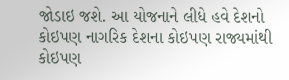જોડાઇ જશે. આ યોજનાને લીધે હવે દેશનો કોઇપણ નાગરિક દેશના કોઇપણ રાજ્યમાંથી કોઇપણ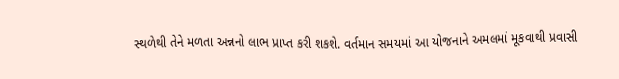સ્થળેથી તેને મળતા અન્નનો લાભ પ્રાપ્ત કરી શકશે. વર્તમાન સમયમાં આ યોજનાને અમલમાં મૂકવાથી પ્રવાસી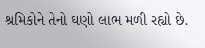શ્રમિકોને તેનો ઘણો લાભ મળી રહ્યો છે.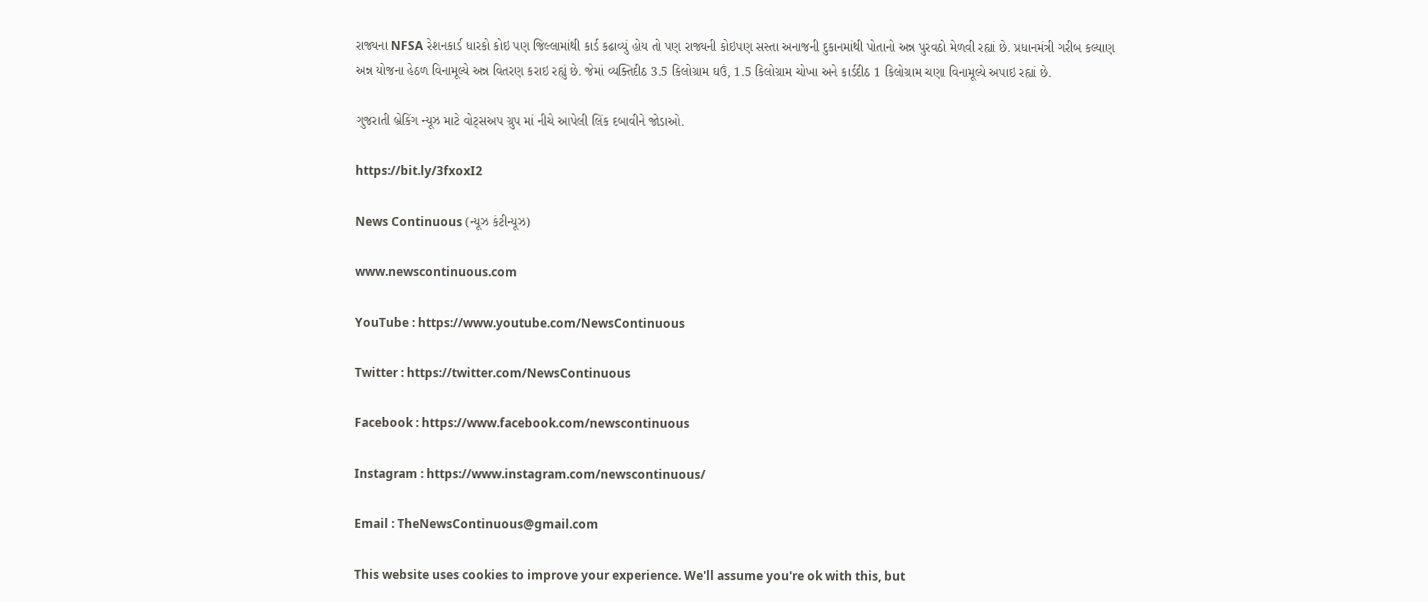રાજ્યના NFSA રેશનકાર્ડ ધારકો કોઇ પણ જિલ્લામાંથી કાર્ડ કઢાવ્યું હોય તો પણ રાજ્યની કોઇપણ સસ્તા અનાજની દુકાનમાંથી પોતાનો અન્ન પુરવઠો મેળવી રહ્યાં છે. પ્રધાનમંત્રી ગરીબ કલ્યાણ અન્ન યોજના હેઠળ વિનામૂલ્યે અન્ન વિતરણ કરાઇ રહ્યું છે. જેમાં વ્યક્તિદીઠ 3.5 કિલોગ્રામ ઘઉં, 1.5 કિલોગ્રામ ચોખા અને કાર્ડદીઠ 1 કિલોગ્રામ ચણા વિનામૂલ્યે અપાઇ રહ્યાં છે.

ગુજરાતી બ્રેકિંગ ન્યૂઝ માટે વોટ્સઅપ ગ્રુપ માં નીચે આપેલી લિંક દબાવીને જોડાઓ.

https://bit.ly/3fxoxI2

News Continuous (ન્યૂઝ કંટીન્યૂઝ)

www.newscontinuous.com

YouTube : https://www.youtube.com/NewsContinuous

Twitter : https://twitter.com/NewsContinuous

Facebook : https://www.facebook.com/newscontinuous

Instagram : https://www.instagram.com/newscontinuous/

Email : TheNewsContinuous@gmail.com

This website uses cookies to improve your experience. We'll assume you're ok with this, but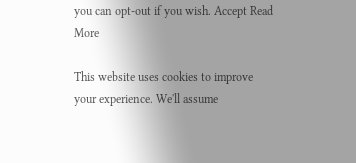you can opt-out if you wish. Accept Read More

This website uses cookies to improve your experience. We'll assume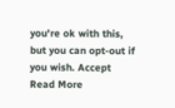you're ok with this, but you can opt-out if you wish. Accept Read More